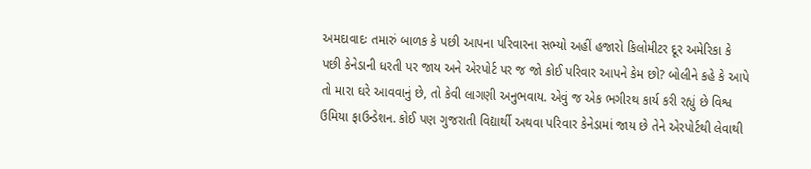અમદાવાદઃ તમારું બાળક કે પછી આપના પરિવારના સભ્યો અહીં હજારો કિલોમીટર દૂર અમેરિકા કે પછી કેનેડાની ધરતી પર જાય અને એરપોર્ટ પર જ જો કોઈ પરિવાર આપને કેમ છો? બોલીને કહે કે આપે તો મારા ઘરે આવવાનું છે, તો કેવી લાગણી અનુભવાય. એવું જ એક ભગીરથ કાર્ય કરી રહ્યું છે વિશ્વ ઉમિયા ફાઉન્ડેશન. કોઈ પણ ગુજરાતી વિદ્યાર્થી અથવા પરિવાર કેનેડામાં જાય છે તેને એરપોર્ટથી લેવાથી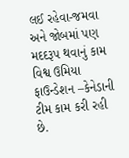લઈ રહેવા-જમવા અને જોબમાં પણ મદદરૂપ થવાનું કામ વિશ્વ ઉમિયા ફાઉન્ડેશન –કેનેડાની ટીમ કામ કરી રહી છે.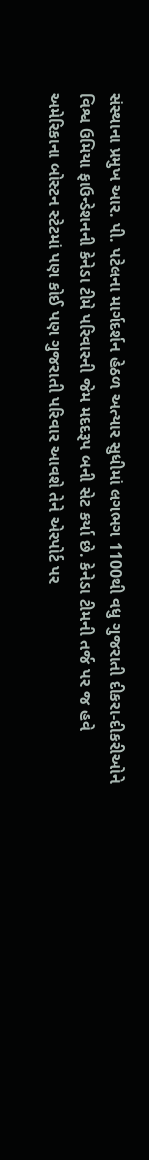સંસ્થાના પ્રમુખ આર. પી. પટેલના માર્ગદર્શન હેઠળ અત્યાર સુધીમાં લગભગ 1100થી વધુ ગુજરાતી દીકરા-દીકરીઓને વિશ્વ ઉમિયા ફાઉન્ડેશનની કેનેડા ટીમે પરિવારની જેમ મદદરૂપ બની સેટ કર્યા છે. કેનેડા ટીમની તર્જ પર જ હવે અમેરિકાના બોસ્ટન સ્ટેટમાં પણ કોઈ પણ ગુજરાતી પરિવાર આવશે તેને એરપોર્ટ પર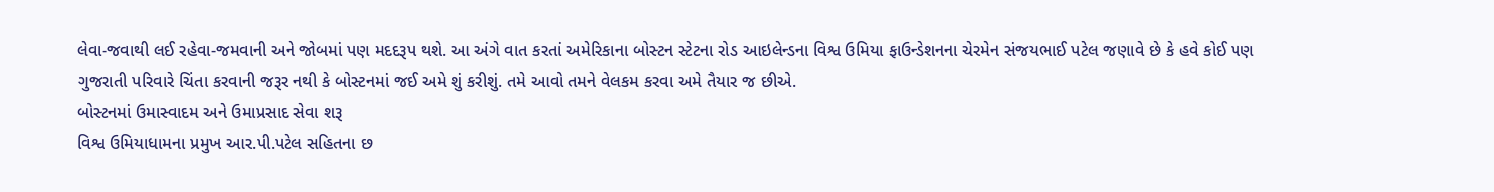લેવા-જવાથી લઈ રહેવા-જમવાની અને જોબમાં પણ મદદરૂપ થશે. આ અંગે વાત કરતાં અમેરિકાના બોસ્ટન સ્ટેટના રોડ આઇલેન્ડના વિશ્વ ઉમિયા ફાઉન્ડેશનના ચેરમેન સંજયભાઈ પટેલ જણાવે છે કે હવે કોઈ પણ ગુજરાતી પરિવારે ચિંતા કરવાની જરૂર નથી કે બોસ્ટનમાં જઈ અમે શું કરીશું. તમે આવો તમને વેલકમ કરવા અમે તૈયાર જ છીએ.
બોસ્ટનમાં ઉમાસ્વાદમ અને ઉમાપ્રસાદ સેવા શરૂ
વિશ્વ ઉમિયાધામના પ્રમુખ આર.પી.પટેલ સહિતના છ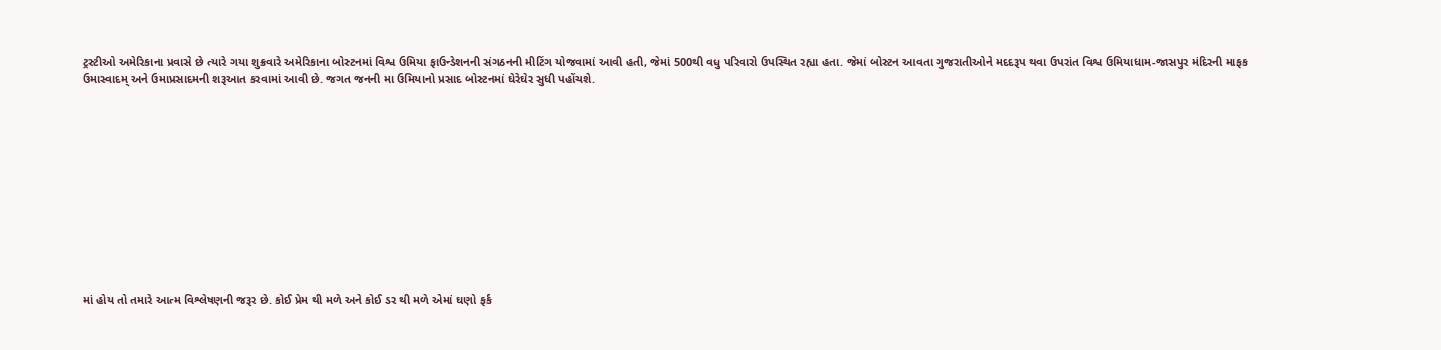ટ્રસ્ટીઓ અમેરિકાના પ્રવાસે છે ત્યારે ગયા શુક્રવારે અમેરિકાના બોસ્ટનમાં વિશ્વ ઉમિયા ફાઉન્ડેશનની સંગઠનની મીટિંગ યોજવામાં આવી હતી, જેમાં 500થી વધુ પરિવારો ઉપસ્થિત રહ્યા હતા. જેમાં બોસ્ટન આવતા ગુજરાતીઓને મદદરૂપ થવા ઉપરાંત વિશ્વ ઉમિયાધામ-જાસપુર મંદિરની માફક ઉમાસ્વાદમ્ અને ઉમાપ્રસાદમની શરૂઆત કરવામાં આવી છે. જગત જનની મા ઉમિયાનો પ્રસાદ બોસ્ટનમાં ઘેરેઘેર સુધી પહોંચશે.












માં હોય તો તમારે આત્મ વિશ્લેષણની જરૂર છે. કોઈ પ્રેમ થી મળે અને કોઈ ડર થી મળે એમાં ઘણો ફર્ક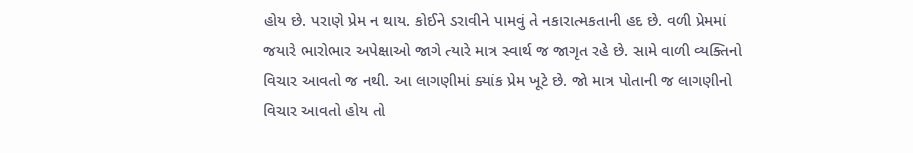હોય છે. પરાણે પ્રેમ ન થાય. કોઈને ડરાવીને પામવું તે નકારાત્મકતાની હદ છે. વળી પ્રેમમાં જયારે ભારોભાર અપેક્ષાઓ જાગે ત્યારે માત્ર સ્વાર્થ જ જાગૃત રહે છે. સામે વાળી વ્યક્તિનો વિચાર આવતો જ નથી. આ લાગણીમાં ક્યાંક પ્રેમ ખૂટે છે. જો માત્ર પોતાની જ લાગણીનો વિચાર આવતો હોય તો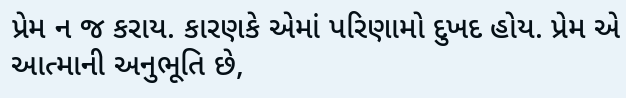પ્રેમ ન જ કરાય. કારણકે એમાં પરિણામો દુખદ હોય. પ્રેમ એ આત્માની અનુભૂતિ છે,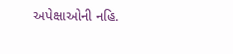અપેક્ષાઓની નહિ.